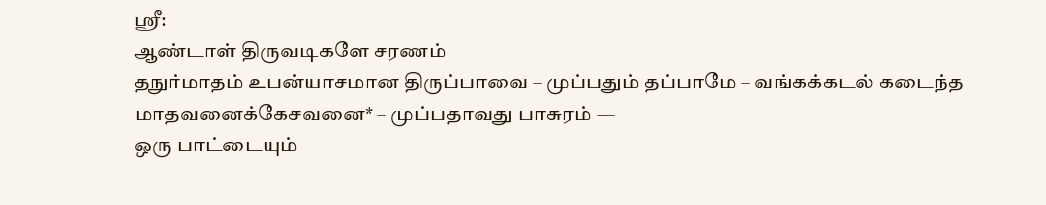ஸ்ரீ:
ஆண்டாள் திருவடிகளே சரணம்
தநுர்மாதம் உபன்யாசமான திருப்பாவை – முப்பதும் தப்பாமே – வங்கக்கடல் கடைந்த மாதவனைக்கேசவனை* – முப்பதாவது பாசுரம் —
ஒரு பாட்டையும்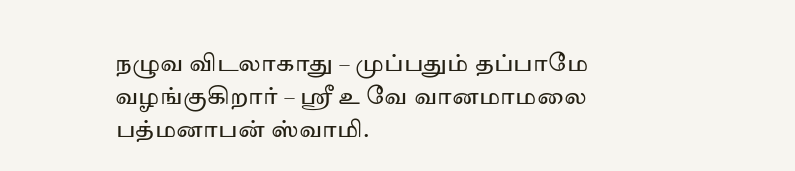நழுவ விடலாகாது – முப்பதும் தப்பாமே
வழங்குகிறார் – ஸ்ரீ உ வே வானமாமலை பத்மனாபன் ஸ்வாமி.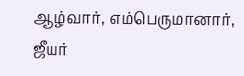ஆழ்வார், எம்பெருமானார், ஜீயர்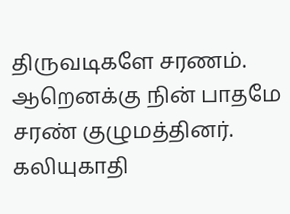திருவடிகளே சரணம்.
ஆறெனக்கு நின் பாதமே சரண் குழுமத்தினர்.
கலியுகாதி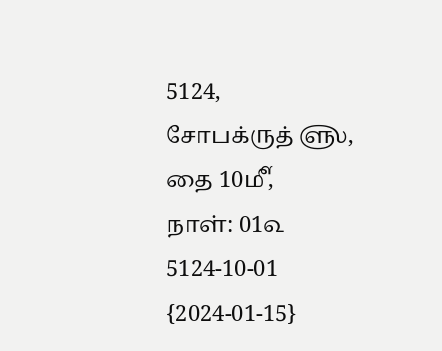5124,
சோபக்ருத் ௵,
தை 10௴,
நாள்: 01௳
5124-10-01
{2024-01-15}